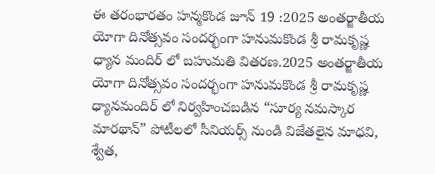ఈ తరంభారతం హన్మకొండ జూన్ 19 :2025 అంతర్జాతీయ యోగా దినోత్సవం సందర్భంగా హనుమకొండ శ్రీ రామకృష్ణ ధ్యాన మందిర్ లో బహుమతి వితరణ.2025 అంతర్జాతీయ యోగా దినోత్సవం సందర్భంగా హనుమకొండ శ్రీ రామకృష్ణ ధ్యానమందిర్ లో నిర్వహించబడిన “సూర్య నమస్కార మారథాన్” పోటీలలో సీనియర్స్ నుండి విజేతలైన మాధవి, శ్వేత,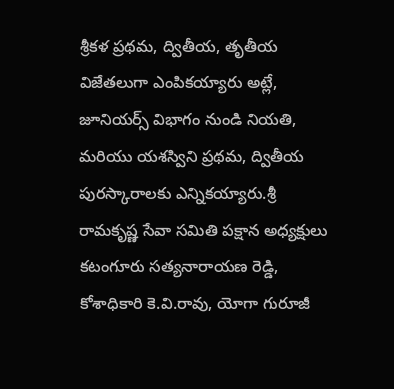శ్రీకళ ప్రథమ, ద్వితీయ, తృతీయ విజేతలుగా ఎంపికయ్యారు అట్లే, జూనియర్స్ విభాగం నుండి నియతి, మరియు యశస్విని ప్రథమ, ద్వితీయ పురస్కారాలకు ఎన్నికయ్యారు.శ్రీ రామకృష్ణ సేవా సమితి పక్షాన అధ్యక్షులు కటంగూరు సత్యనారాయణ రెడ్డి, కోశాధికారి కె.వి.రావు, యోగా గురూజీ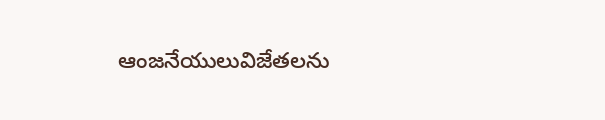ఆంజనేయులువిజేతలను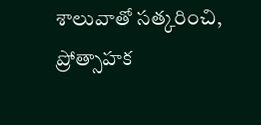శాలువాతో సత్కరించి, ప్రోత్సాహక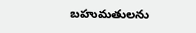బహుమతులను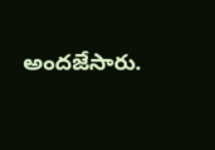అందజేసారు.